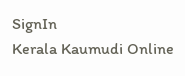SignIn
Kerala Kaumudi Online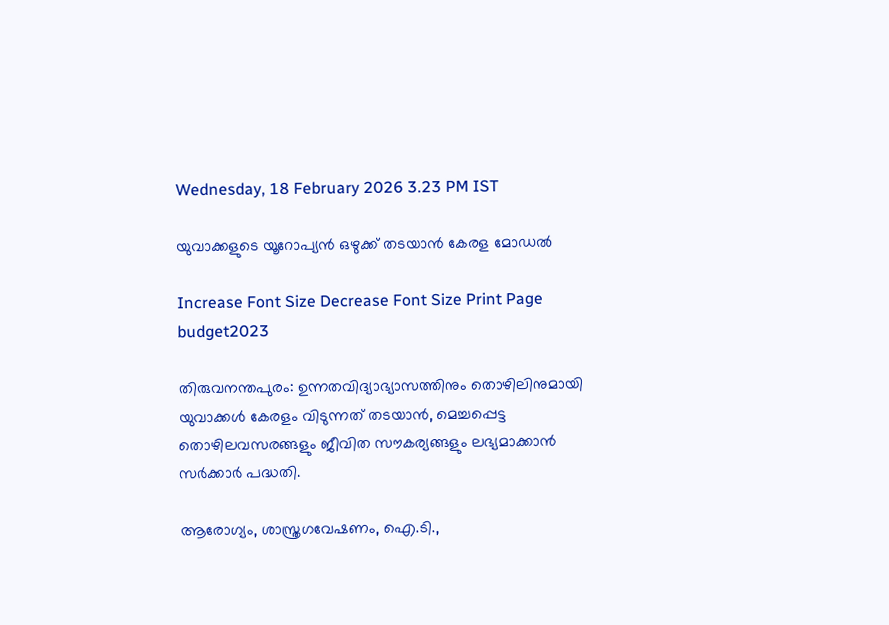Wednesday, 18 February 2026 3.23 PM IST

യുവാക്കളുടെ യൂറോപ്യൻ ഒഴുക്ക് തടയാൻ കേരള മോഡൽ

Increase Font Size Decrease Font Size Print Page
budget2023

തിരുവനന്തപുരം: ഉന്നതവിദ്യാഭ്യാസത്തിനും തൊഴിലിനുമായി യുവാക്കൾ കേരളം വിടുന്നത് തടയാൻ, മെച്ചപ്പെട്ട തൊഴിലവസരങ്ങളും ജീവിത സൗകര്യങ്ങളും ലഭ്യമാക്കാൻ സർക്കാർ പദ്ധതി.

ആരോഗ്യം, ശാസ്ത്രഗവേഷണം, ഐ.ടി.,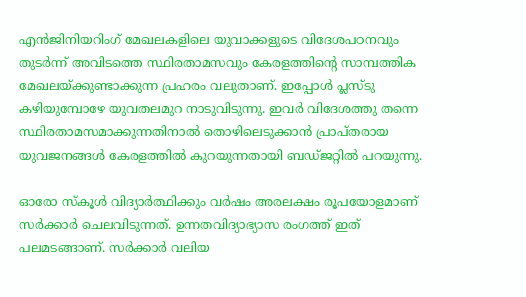എൻജിനിയറിംഗ് മേഖലകളിലെ യുവാക്കളുടെ വിദേശപഠനവും തുടർന്ന് അവിടത്തെ സ്ഥിരതാമസവും കേരളത്തിന്റെ സാമ്പത്തിക മേഖലയ്ക്കുണ്ടാക്കുന്ന പ്രഹരം വലുതാണ്. ഇപ്പോൾ പ്ലസ്ടു കഴിയുമ്പോഴേ യുവതലമുറ നാടുവിടുന്നു. ഇവർ വിദേശത്തു തന്നെ സ്ഥിരതാമസമാക്കുന്നതിനാൽ തൊഴിലെടുക്കാൻ പ്രാപ്തരായ യുവജനങ്ങൾ കേരളത്തിൽ കുറയുന്നതായി ബഡ്ജറ്റിൽ പറയുന്നു.

ഓരോ സ്‌കൂൾ വിദ്യാർത്ഥിക്കും വർഷം അരലക്ഷം രൂപയോളമാണ് സർക്കാർ ചെലവിടുന്നത്. ഉന്നതവിദ്യാഭ്യാസ രംഗത്ത് ഇത് പലമടങ്ങാണ്. സർക്കാർ വലിയ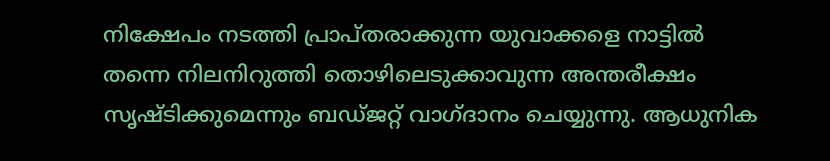നിക്ഷേപം നടത്തി പ്രാപ്തരാക്കുന്ന യുവാക്കളെ നാട്ടിൽ തന്നെ നിലനിറുത്തി തൊഴിലെടുക്കാവുന്ന അന്തരീക്ഷം സൃഷ്ടിക്കുമെന്നും ബഡ്‌ജറ്റ് വാഗ്ദാനം ചെയ്യുന്നു. ആധുനിക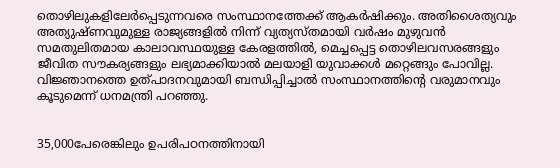തൊഴിലുകളിലേർപ്പെടുന്നവരെ സംസ്ഥാനത്തേക്ക് ആകർഷിക്കും. അതിശൈത്യവും അത്യുഷ്‌ണവുമുള്ള രാജ്യങ്ങളിൽ നിന്ന് വ്യത്യസ്തമായി വർഷം മുഴുവൻ സമതുലിതമായ കാലാവസ്ഥയുള്ള കേരളത്തിൽ, മെച്ചപ്പെട്ട തൊഴിലവസരങ്ങളും ജീവിത സൗകര്യങ്ങളും ലഭ്യമാക്കിയാൽ മലയാളി യുവാക്കൾ മറ്റെങ്ങും പോവില്ല. വിജ്ഞാനത്തെ ഉത്പാദനവുമായി ബന്ധിപ്പിച്ചാൽ സംസ്ഥാനത്തിന്റെ വരുമാനവും കൂടുമെന്ന് ധനമന്ത്രി പറഞ്ഞു.


35,000പേരെങ്കിലും ഉപരിപഠനത്തിനായി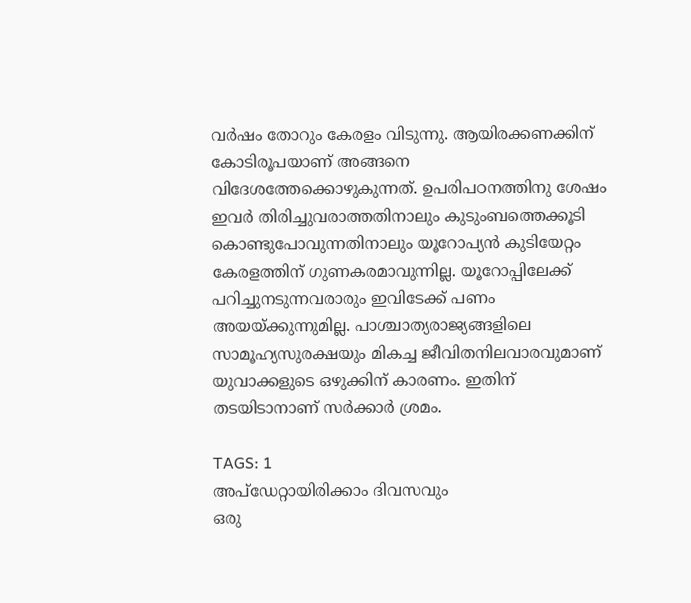വർഷം തോറും കേരളം വിടുന്നു. ആയിരക്കണക്കിന് കോടിരൂപയാണ് അങ്ങനെ വിദേശത്തേക്കൊഴുകുന്നത്. ഉപരിപഠനത്തിനു ശേഷം ഇവർ തിരിച്ചുവരാത്തതിനാലും കുടുംബത്തെക്കൂടി കൊണ്ടുപോവുന്നതിനാലും യൂറോപ്യൻ കുടിയേറ്റം കേരളത്തിന് ഗുണകരമാവുന്നില്ല. യൂറോപ്പിലേക്ക് പറിച്ചുനടുന്നവരാരും ഇവിടേക്ക് പണം അയയ്ക്കുന്നുമില്ല. പാശ്ചാത്യരാജ്യങ്ങളിലെ സാമൂഹ്യസുരക്ഷയും മികച്ച ജീവിതനിലവാരവുമാണ് യുവാക്കളുടെ ഒഴുക്കിന് കാരണം. ഇതിന് തടയിടാനാണ് സർക്കാർ ശ്രമം.

TAGS: 1
അപ്ഡേറ്റായിരിക്കാം ദിവസവും
ഒരു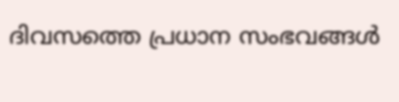ദിവസത്തെ പ്രധാന സംഭവങ്ങൾ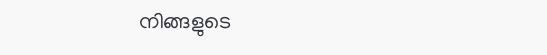നിങ്ങളുടെ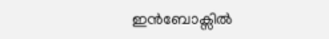ഇൻബോക്സിൽ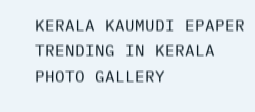KERALA KAUMUDI EPAPER
TRENDING IN KERALA
PHOTO GALLERY